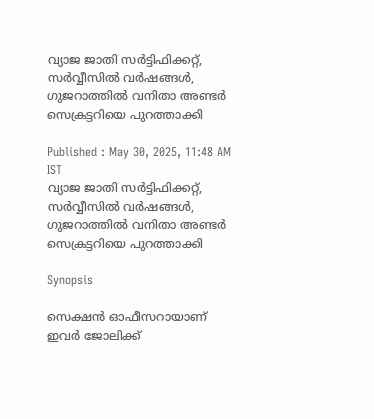വ്യാജ ജാതി സർട്ടിഫിക്കറ്റ്, സർവ്വീസിൽ വർഷങ്ങൾ, ഗുജറാത്തിൽ വനിതാ അണ്ടർ സെക്രട്ടറിയെ പുറത്താക്കി

Published : May 30, 2025, 11:48 AM IST
വ്യാജ ജാതി സർട്ടിഫിക്കറ്റ്, സർവ്വീസിൽ വർഷങ്ങൾ, ഗുജറാത്തിൽ വനിതാ അണ്ടർ സെക്രട്ടറിയെ പുറത്താക്കി

Synopsis

സെക്ഷൻ ഓഫീസറായാണ് ഇവർ ജോലിക്ക്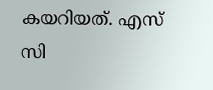കയറിയത്. എസ് സി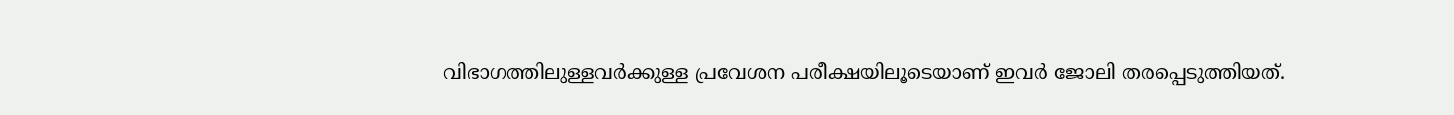വിഭാഗത്തിലുള്ളവർക്കുള്ള പ്രവേശന പരീക്ഷയിലൂടെയാണ് ഇവർ ജോലി തരപ്പെടുത്തിയത്.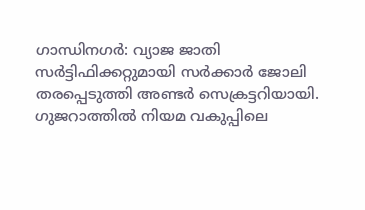ഗാന്ധിനഗർ: വ്യാജ ജാതി സർട്ടിഫിക്കറ്റുമായി സർക്കാർ ജോലി തരപ്പെടുത്തി അണ്ടർ സെക്രട്ടറിയായി. ഗുജറാത്തിൽ നിയമ വകുപ്പിലെ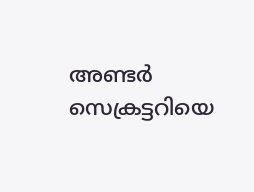അണ്ടർ സെക്രട്ടറിയെ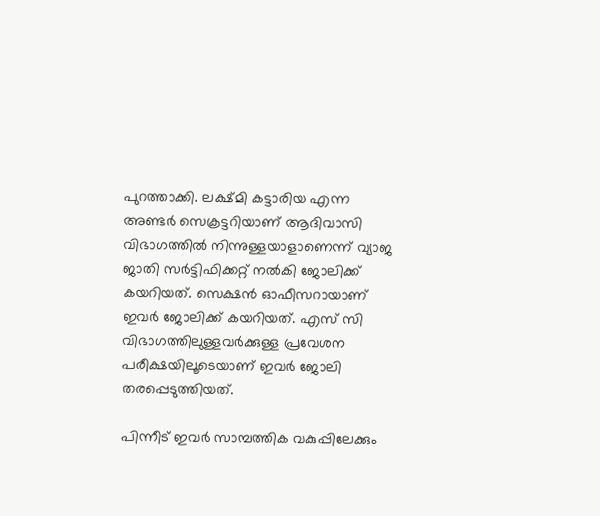പുറത്താക്കി. ലക്ഷ്മി കട്ടാരിയ എന്ന അണ്ടർ സെക്രട്ടറിയാണ് ആദിവാസി വിഭാഗത്തിൽ നിന്നുള്ളയാളാണെന്ന് വ്യാജ ജാതി സർട്ടിഫിക്കറ്റ് നൽകി ജോലിക്ക് കയറിയത്. സെക്ഷൻ ഓഫീസറായാണ് ഇവർ ജോലിക്ക് കയറിയത്. എസ് സി വിഭാഗത്തിലുള്ളവർക്കുള്ള പ്രവേശന പരീക്ഷയിലൂടെയാണ് ഇവർ ജോലി തരപ്പെടുത്തിയത്.

പിന്നീട് ഇവർ സാമ്പത്തിക വകുപ്പിലേക്കും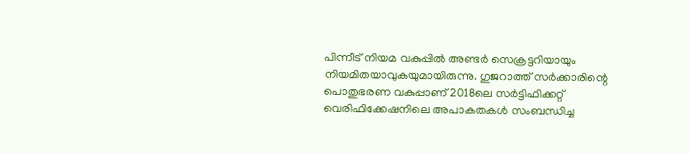പിന്നീട് നിയമ വകുപ്പിൽ അണ്ടർ സെക്രട്ടറിയായും നിയമിതയാവുകയുമായിരുന്നു. ഗുജറാത്ത് സർക്കാരിന്റെ പൊതുഭരണ വകുപ്പാണ് 2018ലെ സർട്ടിഫിക്കറ്റ് വെരിഫിക്കേഷനിലെ അപാകതകൾ സംബന്ധിച്ച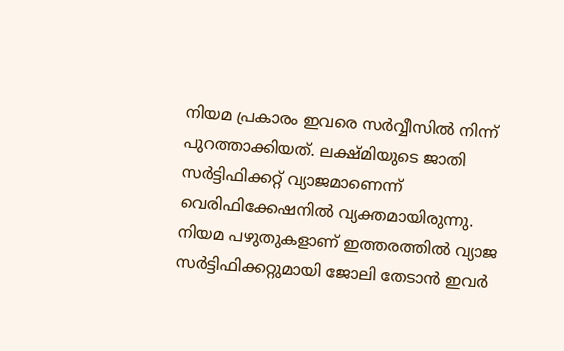നിയമ പ്രകാരം ഇവരെ സർവ്വീസിൽ നിന്ന് പുറത്താക്കിയത്. ലക്ഷ്മിയുടെ ജാതി സർട്ടിഫിക്കറ്റ് വ്യാജമാണെന്ന് വെരിഫിക്കേഷനിൽ വ്യക്തമായിരുന്നു. നിയമ പഴുതുകളാണ് ഇത്തരത്തിൽ വ്യാജ സർട്ടിഫിക്കറ്റുമായി ജോലി തേടാൻ ഇവർ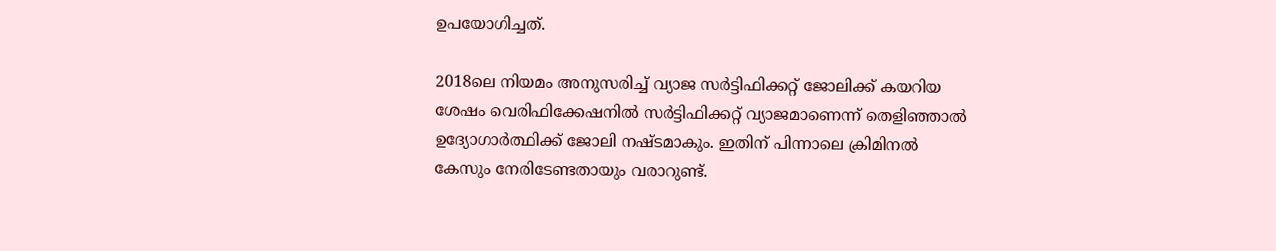ഉപയോഗിച്ചത്.

2018ലെ നിയമം അനുസരിച്ച് വ്യാജ സർട്ടിഫിക്കറ്റ് ജോലിക്ക് കയറിയ ശേഷം വെരിഫിക്കേഷനിൽ സർട്ടിഫിക്കറ്റ് വ്യാജമാണെന്ന് തെളിഞ്ഞാൽ ഉദ്യോഗാർത്ഥിക്ക് ജോലി നഷ്ടമാകും. ഇതിന് പിന്നാലെ ക്രിമിനൽ കേസും നേരിടേണ്ടതായും വരാറുണ്ട്.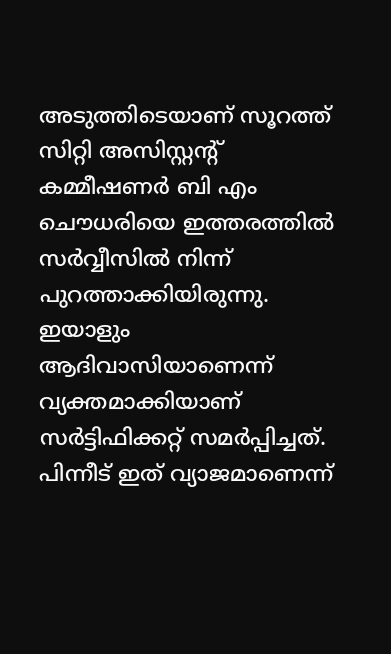അടുത്തിടെയാണ് സൂറത്ത് സിറ്റി അസിസ്റ്റന്റ് കമ്മീഷണർ ബി എം ചൌധരിയെ ഇത്തരത്തിൽ സർവ്വീസിൽ നിന്ന് പുറത്താക്കിയിരുന്നു. ഇയാളും ആദിവാസിയാണെന്ന് വ്യക്തമാക്കിയാണ് സർട്ടിഫിക്കറ്റ് സമർപ്പിച്ചത്. പിന്നീട് ഇത് വ്യാജമാണെന്ന്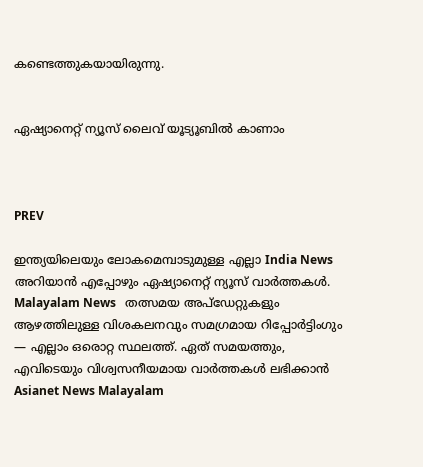കണ്ടെത്തുകയായിരുന്നു.


ഏഷ്യാനെറ്റ് ന്യൂസ് ലൈവ് യൂട്യൂബിൽ കാണാം



PREV

ഇന്ത്യയിലെയും ലോകമെമ്പാടുമുള്ള എല്ലാ India News അറിയാൻ എപ്പോഴും ഏഷ്യാനെറ്റ് ന്യൂസ് വാർത്തകൾ. Malayalam News   തത്സമയ അപ്‌ഡേറ്റുകളും ആഴത്തിലുള്ള വിശകലനവും സമഗ്രമായ റിപ്പോർട്ടിംഗും — എല്ലാം ഒരൊറ്റ സ്ഥലത്ത്. ഏത് സമയത്തും, എവിടെയും വിശ്വസനീയമായ വാർത്തകൾ ലഭിക്കാൻ Asianet News Malayalam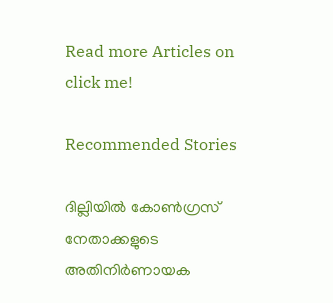Read more Articles on
click me!

Recommended Stories

ദില്ലിയിൽ കോൺഗ്രസ് നേതാക്കളുടെ അതിനിർണായക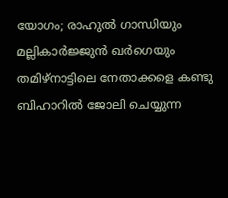യോഗം; രാഹുൽ ഗാന്ധിയും മല്ലികാർജ്ജുൻ ഖർഗെയും തമിഴ്‌നാട്ടിലെ നേതാക്കളെ കണ്ടു
ബിഹാറിൽ ജോലി ചെയ്യുന്ന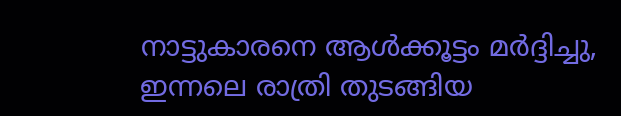നാട്ടുകാരനെ ആൾക്കൂട്ടം മർദ്ദിച്ചു, ഇന്നലെ രാത്രി തുടങ്ങിയ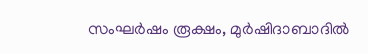സംഘർഷം രൂക്ഷം, മുർഷിദാബാദിൽ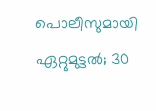പൊലീസുമായി ഏറ്റുമുട്ടൽ; 30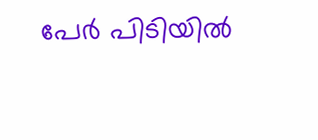പേർ പിടിയിൽ